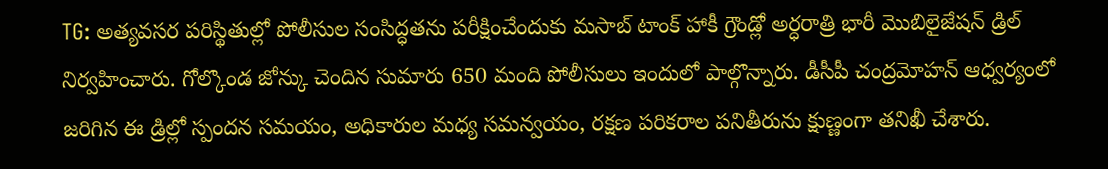TG: అత్యవసర పరిస్థితుల్లో పోలీసుల సంసిద్ధతను పరీక్షించేందుకు మసాబ్ టాంక్ హాకీ గ్రౌండ్లో అర్ధరాత్రి భారీ మొబిలైజేషన్ డ్రిల్ నిర్వహించారు. గోల్కొండ జోన్కు చెందిన సుమారు 650 మంది పోలీసులు ఇందులో పాల్గొన్నారు. డీసీపీ చంద్రమోహన్ ఆధ్వర్యంలో జరిగిన ఈ డ్రిల్లో స్పందన సమయం, అధికారుల మధ్య సమన్వయం, రక్షణ పరికరాల పనితీరును క్షుణ్ణంగా తనిఖీ చేశారు.